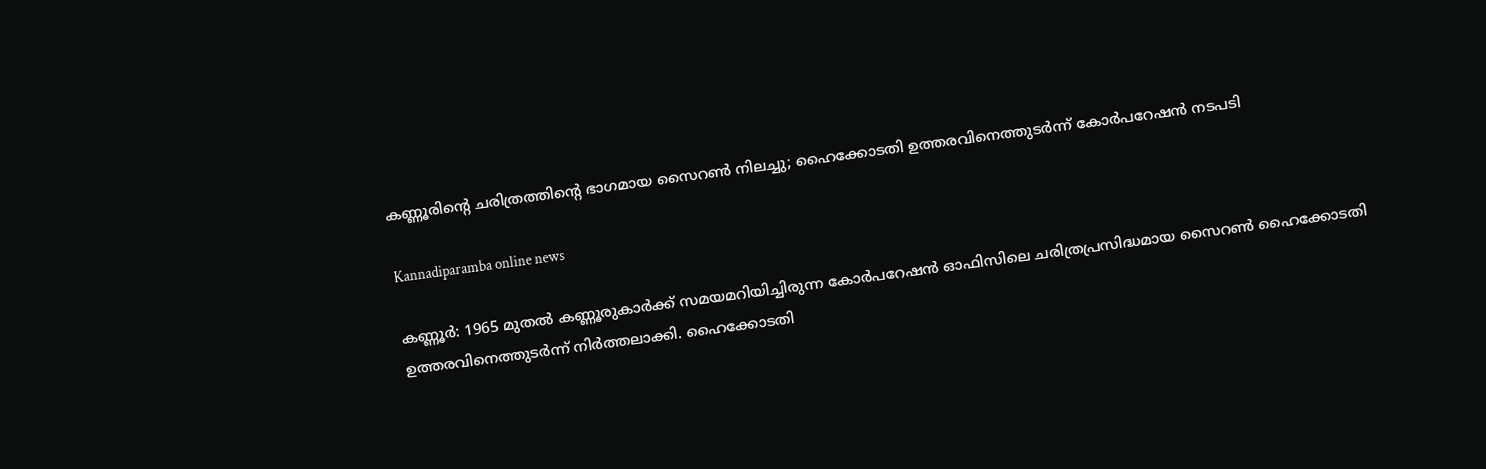കണ്ണൂരിന്റെ ചരിത്രത്തിന്റെ ഭാഗമായ സൈറൺ നിലച്ചു; ഹൈക്കോടതി ഉത്തരവിനെത്തുടർന്ന് കോർപറേഷൻ നടപടി

Kannadiparamba online news

കണ്ണൂർ: 1965 മുതൽ കണ്ണൂരുകാർക്ക് സമയമറിയിച്ചിരുന്ന കോർപറേഷൻ ഓഫിസിലെ ചരിത്രപ്രസിദ്ധമായ സൈറൺ ഹൈക്കോടതി ഉത്തരവിനെത്തുടർന്ന് നിർത്തലാക്കി. ഹൈക്കോടതി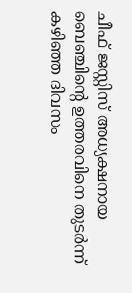ചീഫ് ജസ്റ്റിസ് അധ്യക്ഷനായ ബെഞ്ചിന്റെ ഉത്തരവിനെ തുടർന്ന് കഴിഞ്ഞ ദിവസം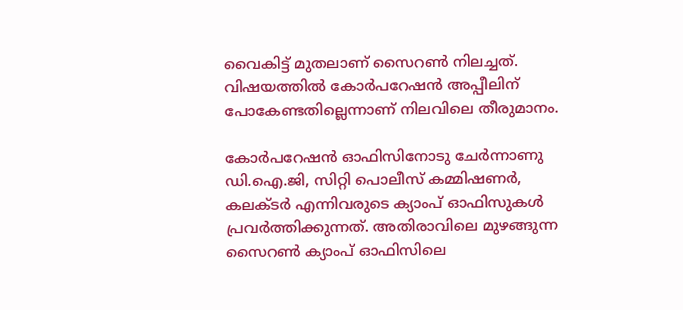വൈകിട്ട് മുതലാണ് സൈറൺ നിലച്ചത്. വിഷയത്തിൽ കോർപറേഷൻ അപ്പീലിന് പോകേണ്ടതില്ലെന്നാണ് നിലവിലെ തീരുമാനം.

കോർപറേഷൻ ഓഫിസിനോടു ചേർന്നാണു ഡി.ഐ.ജി, സിറ്റി പൊലീസ് കമ്മിഷണർ, കലക്‌ടർ എന്നിവരുടെ ക്യാംപ് ഓഫിസുകൾ പ്രവർത്തിക്കുന്നത്. അതിരാവിലെ മുഴങ്ങുന്ന സൈറൺ ക്യാംപ് ഓഫിസിലെ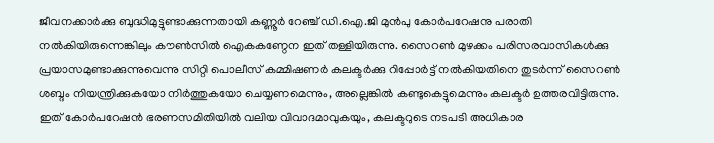ജീവനക്കാർക്കു ബുദ്ധിമുട്ടുണ്ടാക്കുന്നതായി കണ്ണൂർ റേഞ്ച് ഡി.ഐ.ജി മുൻപു കോർപറേഷനു പരാതി നൽകിയിരുന്നെങ്കിലും കൗൺസിൽ ഐകകണ്ഠേന ഇത് തള്ളിയിരുന്നു. സൈറൺ മുഴക്കം പരിസരവാസികൾക്കു പ്രയാസമുണ്ടാക്കുന്നുവെന്നു സിറ്റി പൊലീസ് കമ്മിഷണർ കലക്ടർക്കു റിപ്പോർട്ട് നൽകിയതിനെ തുടർന്ന് സൈറൺ ശബ്ദം നിയന്ത്രിക്കുകയോ നിർത്തുകയോ ചെയ്യണമെന്നും, അല്ലെങ്കിൽ കണ്ടുകെട്ടുമെന്നും കലക്ടർ ഉത്തരവിട്ടിരുന്നു. ഇത് കോർപറേഷൻ ഭരണസമിതിയിൽ വലിയ വിവാദമാവുകയും, കലക്ടറുടെ നടപടി അധികാര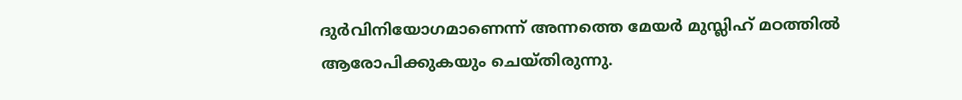ദുർവിനിയോഗമാണെന്ന് അന്നത്തെ മേയർ മുസ്ലിഹ് മഠത്തിൽ ആരോപിക്കുകയും ചെയ്തിരുന്നു.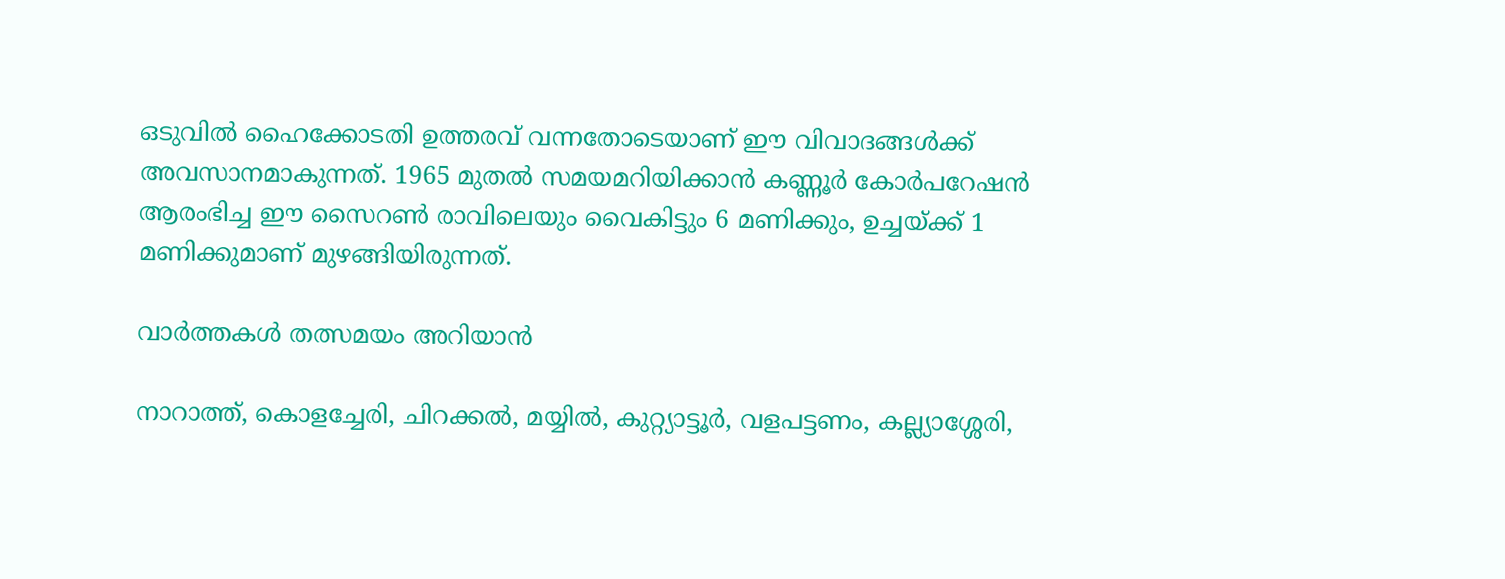ഒടുവിൽ ഹൈക്കോടതി ഉത്തരവ് വന്നതോടെയാണ് ഈ വിവാദങ്ങൾക്ക് അവസാനമാകുന്നത്. 1965 മുതൽ സമയമറിയിക്കാൻ കണ്ണൂർ കോർപറേഷൻ ആരംഭിച്ച ഈ സൈറൺ രാവിലെയും വൈകിട്ടും 6 മണിക്കും, ഉച്ചയ്ക്ക് 1 മണിക്കുമാണ് മുഴങ്ങിയിരുന്നത്.

വാർത്തകൾ തത്സമയം അറിയാൻ

നാറാത്ത്, കൊളച്ചേരി, ചിറക്കൽ, മയ്യിൽ, കുറ്റ്യാട്ടൂർ, വളപട്ടണം, കല്ല്യാശ്ശേരി,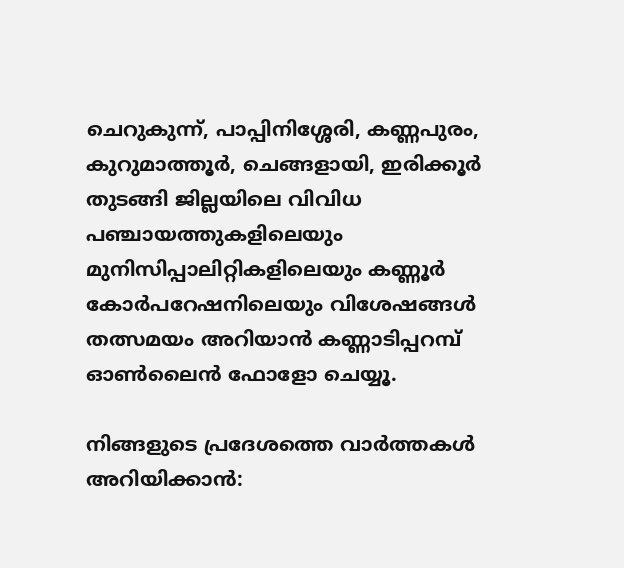ചെറുകുന്ന്, പാപ്പിനിശ്ശേരി, കണ്ണപുരം, കുറുമാത്തൂർ, ചെങ്ങളായി, ഇരിക്കൂർ തുടങ്ങി ജില്ലയിലെ വിവിധ പഞ്ചായത്തുകളിലെയും മുനിസിപ്പാലിറ്റികളിലെയും കണ്ണൂർ കോർപറേഷനിലെയും വിശേഷങ്ങൾ തത്സമയം അറിയാൻ കണ്ണാടിപ്പറമ്പ് ഓൺലൈൻ ഫോളോ ചെയ്യൂ.

നിങ്ങളുടെ പ്രദേശത്തെ വാർത്തകൾ അറിയിക്കാൻ: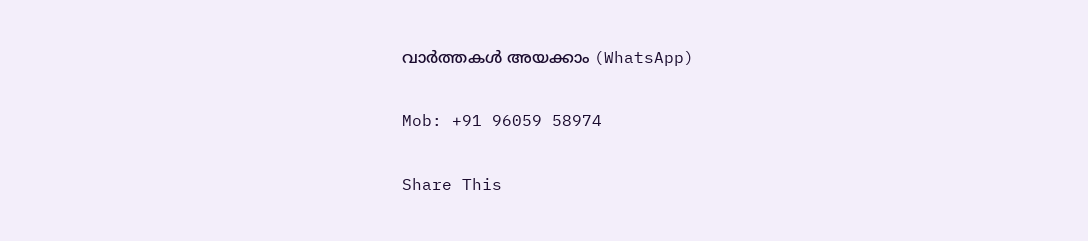വാർത്തകൾ അയക്കാം (WhatsApp)

Mob: +91 96059 58974

Share This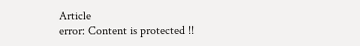Article
error: Content is protected !!